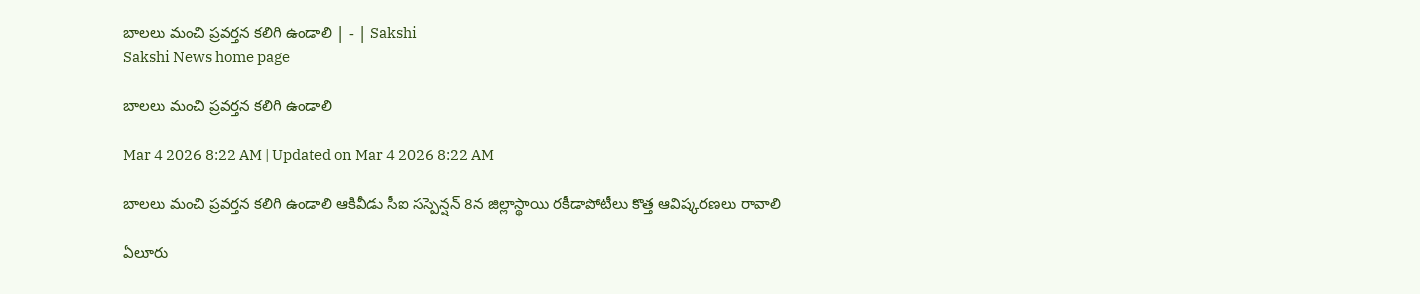బాలలు మంచి ప్రవర్తన కలిగి ఉండాలి | - | Sakshi
Sakshi News home page

బాలలు మంచి ప్రవర్తన కలిగి ఉండాలి

Mar 4 2026 8:22 AM | Updated on Mar 4 2026 8:22 AM

బాలలు మంచి ప్రవర్తన కలిగి ఉండాలి ఆకివీడు సీఐ సస్పెన్షన్‌ 8న జిల్లాస్థాయి రకీడాపోటీలు కొత్త ఆవిష్కరణలు రావాలి

ఏలూరు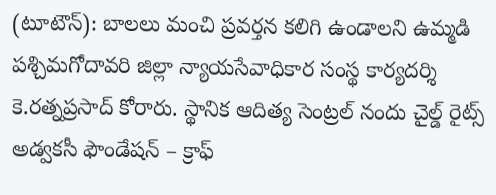(టూటౌన్‌): బాలలు మంచి ప్రవర్తన కలిగి ఉండాలని ఉమ్మడి పశ్చిమగోదావరి జిల్లా న్యాయసేవాధికార సంస్థ కార్యదర్శి కె.రత్నప్రసాద్‌ కోరారు. స్థానిక ఆదిత్య సెంట్రల్‌ నందు చైల్డ్‌ రైట్స్‌ అడ్వకసీ ఫౌండేషన్‌ – క్రాఫ్‌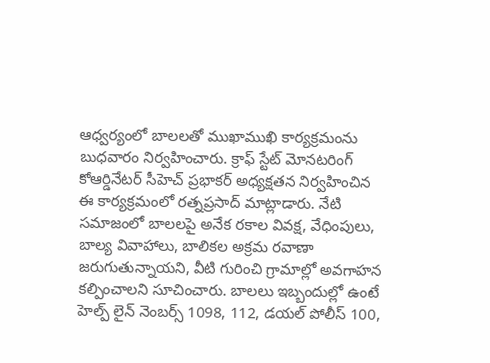ఆధ్వర్యంలో బాలలతో ముఖాముఖి కార్యక్రమంను బుధవారం నిర్వహించారు. క్రాఫ్‌ స్టేట్‌ మోనటరింగ్‌ కోఆర్డినేటర్‌ సీహెచ్‌ ప్రభాకర్‌ అధ్యక్షతన నిర్వహించిన ఈ కార్యక్రమంలో రత్నప్రసాద్‌ మాట్లాడారు. నేటి సమాజంలో బాలలపై అనేక రకాల వివక్ష, వేధింపులు, బాల్య వివాహాలు, బాలికల అక్రమ రవాణా జరుగుతున్నాయని, వీటి గురించి గ్రామాల్లో అవగాహన కల్పించాలని సూచించారు. బాలలు ఇబ్బందుల్లో ఉంటే హెల్ప్‌ లైన్‌ నెంబర్స్‌ 1098, 112, డయల్‌ పోలీస్‌ 100,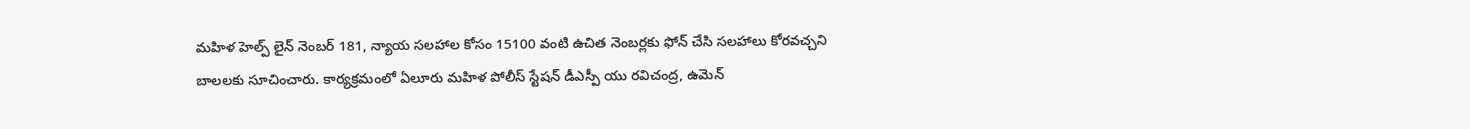మహిళ హెల్ప్‌ లైన్‌ నెంబర్‌ 181, న్యాయ సలహాల కోసం 15100 వంటి ఉచిత నెంబర్లకు ఫోన్‌ చేసి సలహాలు కోరవచ్చని బాలలకు సూచించారు. కార్యక్రమంలో ఏలూరు మహిళ పోలీస్‌ స్టేషన్‌ డీఎస్పీ యు రవిచంద్ర, ఉమెన్‌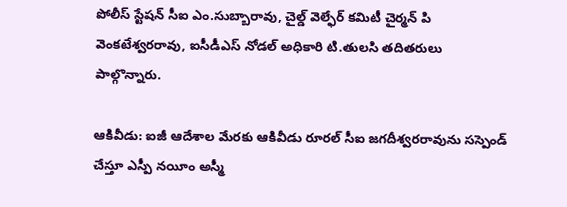పోలీస్‌ స్టేషన్‌ సీఐ ఎం.సుబ్బారావు, చైల్డ్‌ వెల్ఫేర్‌ కమిటీ చైర్మన్‌ పి వెంకటేశ్వరరావు, ఐసీడీఎస్‌ నోడల్‌ అధికారి టి.తులసి తదితరులు పాల్గొన్నారు.

ఆకివీడు: ఐజీ ఆదేశాల మేరకు ఆకివీడు రూరల్‌ సీఐ జగదీశ్వరరావును సస్పెండ్‌ చేస్తూ ఎస్పీ నయీం అస్మీ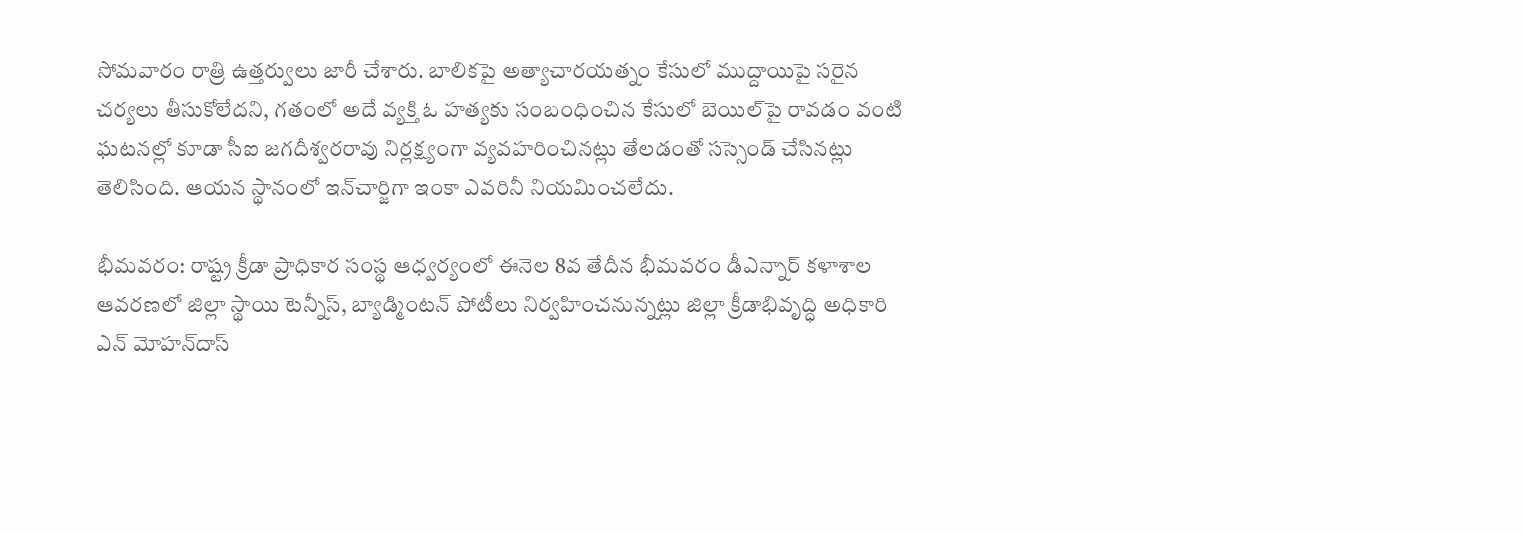సోమవారం రాత్రి ఉత్తర్వులు జారీ చేశారు. బాలికపై అత్యాచారయత్నం కేసులో ముద్దాయిపై సరైన చర్యలు తీసుకోలేదని, గతంలో అదే వ్యక్తి ఓ హత్యకు సంబంధించిన కేసులో బెయిల్‌పై రావడం వంటి ఘటనల్లో కూడా సీఐ జగదీశ్వరరావు నిర్లక్ష్యంగా వ్యవహరించినట్లు తేలడంతో సస్సెండ్‌ చేసినట్లు తెలిసింది. ఆయన స్థానంలో ఇన్‌చార్జిగా ఇంకా ఎవరినీ నియమించలేదు.

భీమవరం: రాష్ట్ర క్రీడా ప్రాధికార సంస్థ ఆధ్వర్యంలో ఈనెల 8వ తేదీన భీమవరం డీఎన్నార్‌ కళాశాల ఆవరణలో జిల్లా స్థాయి టెన్నీస్‌, బ్యాడ్మింటన్‌ పోటీలు నిర్వహించనున్నట్లు జిల్లా క్రీడాభివృద్ధి అధికారి ఎన్‌ మోహన్‌దాస్‌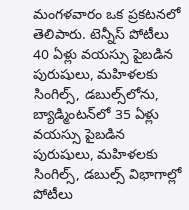మంగళవారం ఒక ప్రకటనలో తెలిపారు. టెన్నీస్‌ పోటీలు 40 ఏళ్లు వయస్సు పైబడిన పురుషులు, మహిళలకు సింగిల్స్‌, డబుల్స్‌లోను, బ్యాడ్మింటన్‌లో 35 ఏళ్లు వయస్సు పైబడిన పురుషులు, మహిళలకు సింగిల్స్‌, డబుల్స్‌ విభాగాల్లో పోటీలు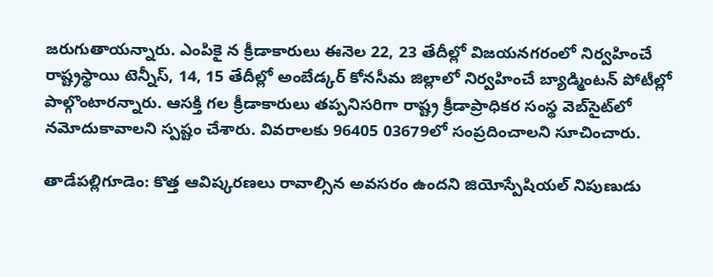జరుగుతాయన్నారు. ఎంపికై న క్రీడాకారులు ఈనెల 22, 23 తేదీల్లో విజయనగరంలో నిర్వహించే రాష్ట్రస్థాయి టెన్నీస్‌, 14, 15 తేదీల్లో అంబేడ్కర్‌ కోనసీమ జిల్లాలో నిర్వహించే బ్యాడ్మింటన్‌ పోటీల్లో పాల్గొంటారన్నారు. ఆసక్తి గల క్రీడాకారులు తప్పనిసరిగా రాష్ట్ర క్రీడాప్రాధికర సంస్థ వెబ్‌సైట్‌లో నమోదుకావాలని స్పష్టం చేశారు. వివరాలకు 96405 03679లో సంప్రదించాలని సూచించారు.

తాడేపల్లిగూడెం: కొత్త ఆవిష్కరణలు రావాల్సిన అవసరం ఉందని జియోస్పేషియల్‌ నిపుణుడు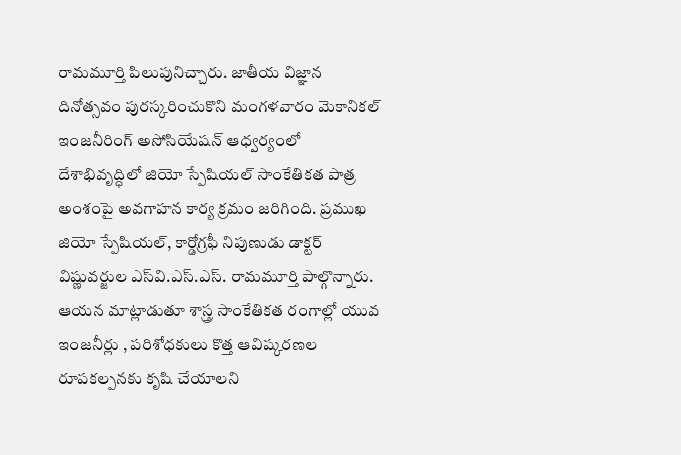రామమూర్తి పిలుపునిచ్చారు. జాతీయ విజ్ఞాన దినోత్సవం పురస్కరించుకొని మంగళవారం మెకానికల్‌ ఇంజనీరింగ్‌ అసోసియేషన్‌ ఆధ్వర్యంలో దేశాభివృద్ధిలో జియో స్పేషియల్‌ సాంకేతికత పాత్ర అంశంపై అవగాహన కార్య క్రమం జరిగింది. ప్రముఖ జియో స్పేషియల్‌, కార్డోగ్రఫీ నిపుణుడు డాక్టర్‌ విష్ణువర్జుల ఎస్‌వి.ఎస్‌.ఎస్‌. రామమూర్తి పాల్గొన్నారు. ఆయన మాట్లాడుతూ శాస్త్ర సాంకేతికత రంగాల్లో యువ ఇంజనీర్లు , పరిశోధకులు కొత్త ఆవిష్కరణల రూపకల్పనకు కృషి చేయాలని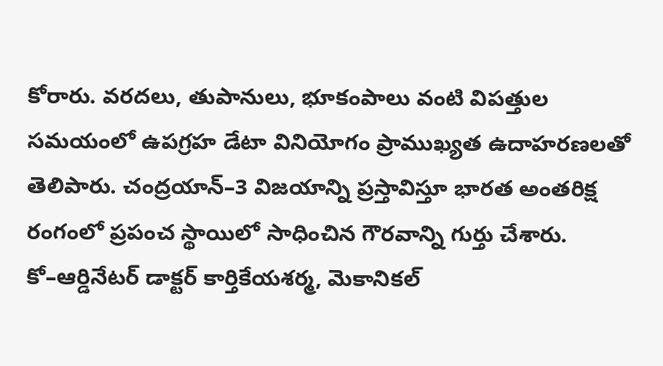కోరారు. వరదలు, తుపానులు, భూకంపాలు వంటి విపత్తుల సమయంలో ఉపగ్రహ డేటా వినియోగం ప్రాముఖ్యత ఉదాహరణలతో తెలిపారు. చంద్రయాన్‌–3 విజయాన్ని ప్రస్తావిస్తూ భారత అంతరిక్ష రంగంలో ప్రపంచ స్థాయిలో సాధించిన గౌరవాన్ని గుర్తు చేశారు. కో–ఆర్డినేటర్‌ డాక్టర్‌ కార్తికేయశర్మ, మెకానికల్‌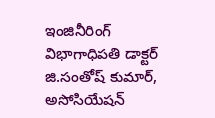ఇంజినీరింగ్‌ విభాగాధిపతి డాక్టర్‌ జి.సంతోష్‌ కుమార్‌, అసోసియేషన్‌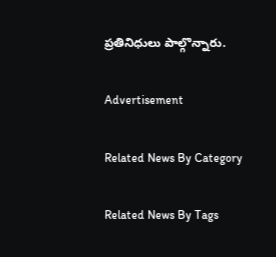ప్రతినిధులు పాల్గొన్నారు.

Advertisement

Related News By Category

Related News By Tags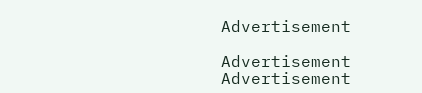Advertisement

Advertisement
Advertisement